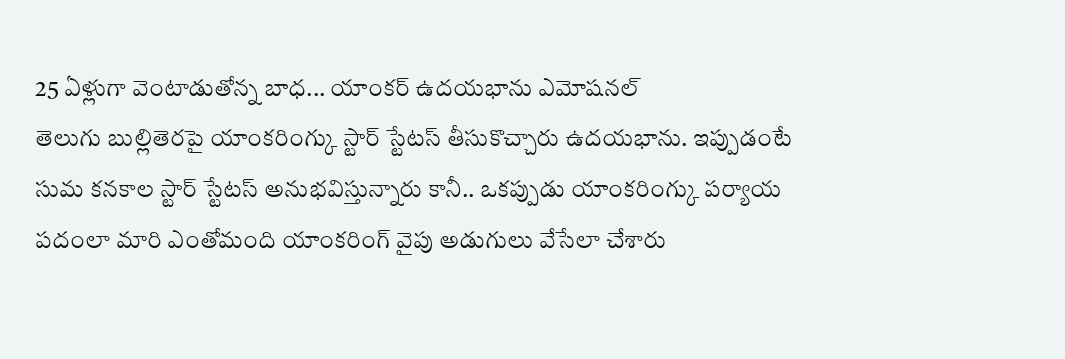25 ఏళ్లుగా వెంటాడుతోన్న బాధ... యాంకర్ ఉదయభాను ఎమోషనల్
తెలుగు బుల్లితెరపై యాంకరింగ్కు స్టార్ స్టేటస్ తీసుకొచ్చారు ఉదయభాను. ఇప్పుడంటే సుమ కనకాల స్టార్ స్టేటస్ అనుభవిస్తున్నారు కానీ.. ఒకప్పుడు యాంకరింగ్కు పర్యాయ పదంలా మారి ఎంతోమంది యాంకరింగ్ వైపు అడుగులు వేసేలా చేశారు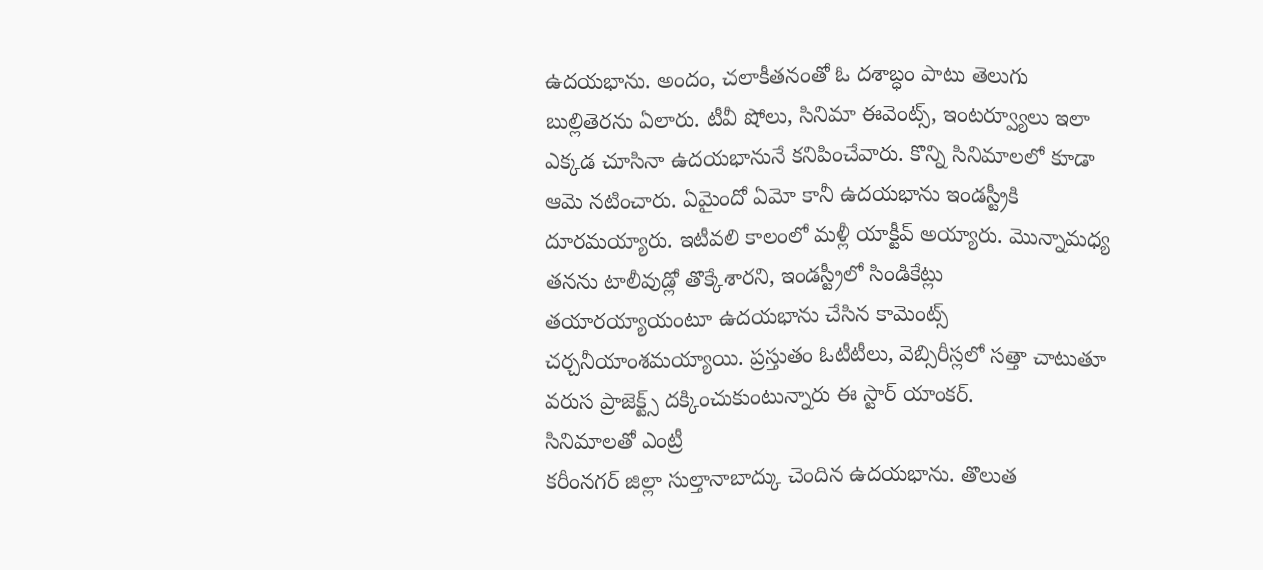ఉదయభాను. అందం, చలాకీతనంతో ఓ దశాబ్ధం పాటు తెలుగు బుల్లితెరను ఏలారు. టీవీ షోలు, సినిమా ఈవెంట్స్, ఇంటర్వ్యూలు ఇలా ఎక్కడ చూసినా ఉదయభానునే కనిపించేవారు. కొన్ని సినిమాలలో కూడా ఆమె నటించారు. ఏమైందో ఏమో కానీ ఉదయభాను ఇండస్ట్రీకి దూరమయ్యారు. ఇటీవలి కాలంలో మళ్లీ యాక్టీవ్ అయ్యారు. మొన్నామధ్య తనను టాలీవుడ్లో తొక్కేశారని, ఇండస్ట్రీలో సిండికేట్లు తయారయ్యాయంటూ ఉదయభాను చేసిన కామెంట్స్ చర్చనీయాంశమయ్యాయి. ప్రస్తుతం ఓటీటీలు, వెబ్సిరీస్లలో సత్తా చాటుతూ వరుస ప్రాజెక్ట్స్ దక్కించుకుంటున్నారు ఈ స్టార్ యాంకర్.
సినిమాలతో ఎంట్రీ
కరీంనగర్ జిల్లా సుల్తానాబాద్కు చెందిన ఉదయభాను. తొలుత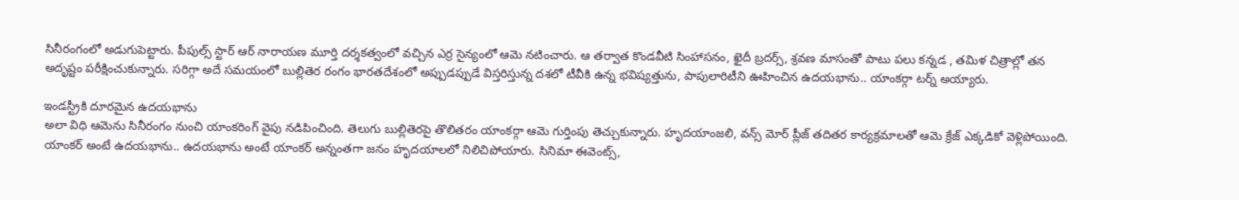సినీరంగంలో అడుగుపెట్టారు. పీపుల్స్ స్టార్ ఆర్ నారాయణ మూర్తి దర్శకత్వంలో వచ్చిన ఎర్ర సైన్యంలో ఆమె నటించారు. ఆ తర్వాత కొండవీటి సింహాసనం, ఖైదీ బ్రదర్స్, శ్రవణ మాసంతో పాటు పలు కన్నడ , తమిళ చిత్రాల్లో తన అదృష్టం పరీక్షించుకున్నారు. సరిగ్గా అదే సమయంలో బుల్లితెర రంగం భారతదేశంలో అప్పుడప్పుడే విస్తరిస్తున్న దశలో టీవీకి ఉన్న భవిష్యత్తును, పాపులారిటీని ఊహించిన ఉదయభాను.. యాంకర్గా టర్న్ అయ్యారు.

ఇండస్ట్రీకి దూరమైన ఉదయభాను
అలా విధి ఆమెను సినీరంగం నుంచి యాంకరింగ్ వైపు నడిపించింది. తెలుగు బుల్లితెరపై తొలితరం యాంకర్గా ఆమె గుర్తింపు తెచ్చుకున్నారు. హృదయాంజలి, వన్స్ మోర్ ప్లీజ్ తదితర కార్యక్రమాలతో ఆమె క్రేజ్ ఎక్కడికో వెళ్లిపోయింది. యాంకర్ అంటే ఉదయభాను.. ఉదయభాను అంటే యాంకర్ అన్నంతగా జనం హృదయాలలో నిలిచిపోయారు. సినిమా ఈవెంట్స్,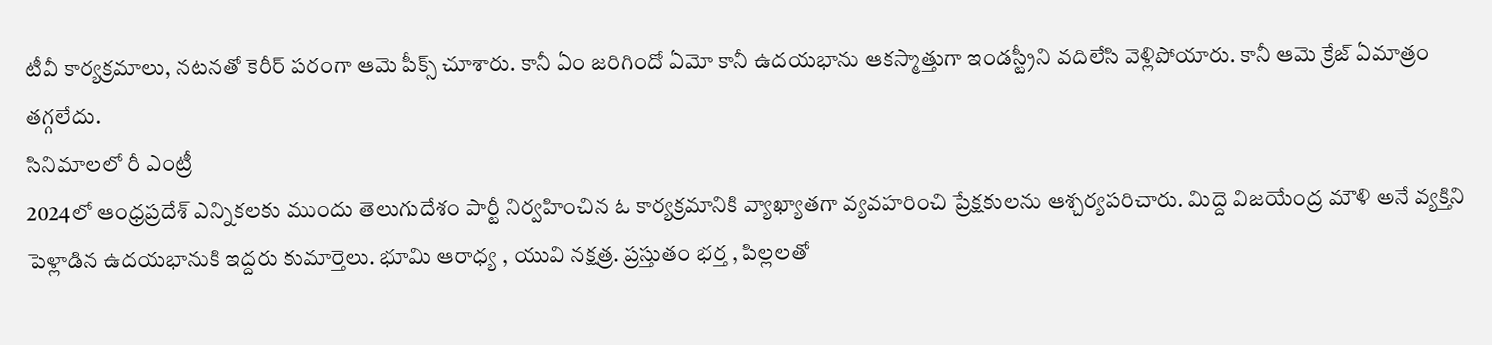టీవీ కార్యక్రమాలు, నటనతో కెరీర్ పరంగా ఆమె పీక్స్ చూశారు. కానీ ఏం జరిగిందో ఏమో కానీ ఉదయభాను ఆకస్మాత్తుగా ఇండస్ట్రీని వదిలేసి వెళ్లిపోయారు. కానీ ఆమె క్రేజ్ ఏమాత్రం తగ్గలేదు.
సినిమాలలో రీ ఎంట్రీ
2024లో ఆంధ్రప్రదేశ్ ఎన్నికలకు ముందు తెలుగుదేశం పార్టీ నిర్వహించిన ఓ కార్యక్రమానికి వ్యాఖ్యాతగా వ్యవహరించి ప్రేక్షకులను ఆశ్చర్యపరిచారు. మిద్దె విజయేంద్ర మౌళి అనే వ్యక్తిని పెళ్లాడిన ఉదయభానుకి ఇద్దరు కుమార్తెలు. భూమి ఆరాధ్య , యువి నక్షత్ర. ప్రస్తుతం భర్త , పిల్లలతో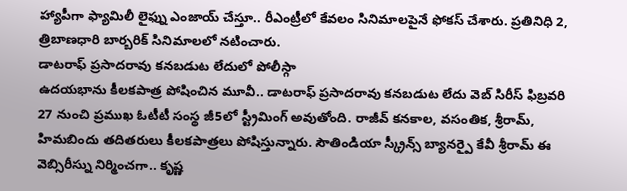హ్యాపీగా ఫ్యామిలీ లైఫ్ను ఎంజాయ్ చేస్తూ.. రీఎంట్రీలో కేవలం సినిమాలపైనే ఫోకస్ చేశారు. ప్రతినిధి 2, త్రిబాణధారి బార్బరిక్ సినిమాలలో నటించారు.
డాటరాఫ్ ప్రసాదరావు కనబడుట లేదులో పోలీస్గా
ఉదయభాను కీలకపాత్ర పోషించిన మూవీ.. డాటరాఫ్ ప్రసాదరావు కనబడుట లేదు వెబ్ సిరీస్ ఫిబ్రవరి 27 నుంచి ప్రముఖ ఓటీటీ సంస్థ జీ5లో స్ట్రీమింగ్ అవుతోంది. రాజీవ్ కనకాల, వసంతిక, శ్రీరామ్, హిమబిందు తదితరులు కీలకపాత్రలు పోషిస్తున్నారు. సౌతిండియా స్క్రీన్స్ బ్యానర్పై కేవీ శ్రీరామ్ ఈ వెబ్సిరీస్ను నిర్మించగా.. కృష్ణ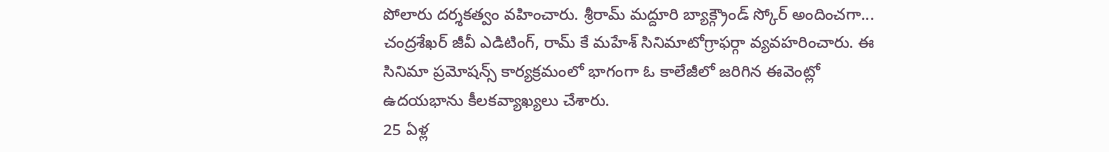పోలారు దర్శకత్వం వహించారు. శ్రీరామ్ మద్దూరి బ్యాక్గ్రౌండ్ స్కోర్ అందించగా... చంద్రశేఖర్ జీవీ ఎడిటింగ్, రామ్ కే మహేశ్ సినిమాటోగ్రాఫర్గా వ్యవహరించారు. ఈ సినిమా ప్రమోషన్స్ కార్యక్రమంలో భాగంగా ఓ కాలేజీలో జరిగిన ఈవెంట్లో ఉదయభాను కీలకవ్యాఖ్యలు చేశారు.
25 ఏళ్ల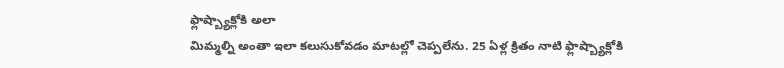ఫ్లాష్బ్యాక్లోకి అలా
మిమ్మల్ని అంతా ఇలా కలుసుకోవడం మాటల్లో చెప్పలేను. 25 ఏళ్ల క్రితం నాటి ఫ్లాష్బ్యాక్లోకి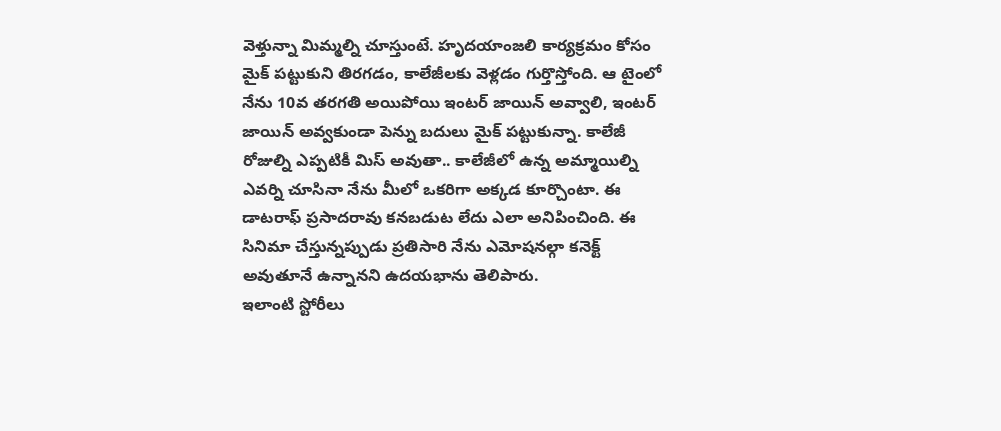వెళ్తున్నా మిమ్మల్ని చూస్తుంటే. హృదయాంజలి కార్యక్రమం కోసం మైక్ పట్టుకుని తిరగడం, కాలేజీలకు వెళ్లడం గుర్తొస్తోంది. ఆ టైంలో నేను 10వ తరగతి అయిపోయి ఇంటర్ జాయిన్ అవ్వాలి, ఇంటర్ జాయిన్ అవ్వకుండా పెన్ను బదులు మైక్ పట్టుకున్నా. కాలేజీ రోజుల్ని ఎప్పటికీ మిస్ అవుతా.. కాలేజీలో ఉన్న అమ్మాయిల్ని ఎవర్ని చూసినా నేను మీలో ఒకరిగా అక్కడ కూర్చొంటా. ఈ డాటరాఫ్ ప్రసాదరావు కనబడుట లేదు ఎలా అనిపించింది. ఈ సినిమా చేస్తున్నప్పుడు ప్రతిసారి నేను ఎమోషనల్గా కనెక్ట్ అవుతూనే ఉన్నానని ఉదయభాను తెలిపారు.
ఇలాంటి స్టోరీలు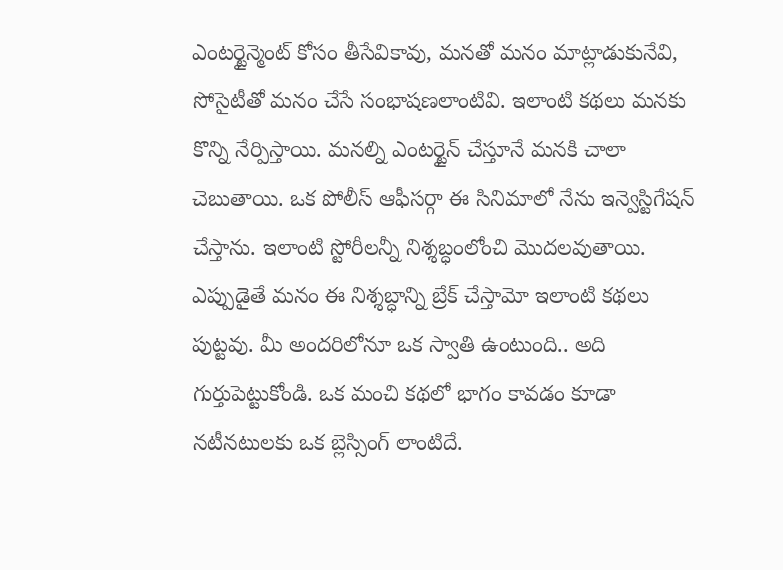ఎంటర్టైన్మెంట్ కోసం తీసేవికావు, మనతో మనం మాట్లాడుకునేవి, సోసైటీతో మనం చేసే సంభాషణలాంటివి. ఇలాంటి కథలు మనకు కొన్ని నేర్పిస్తాయి. మనల్ని ఎంటర్టైన్ చేస్తూనే మనకి చాలా చెబుతాయి. ఒక పోలీస్ ఆఫీసర్గా ఈ సినిమాలో నేను ఇన్వెస్టిగేషన్ చేస్తాను. ఇలాంటి స్టోరీలన్నీ నిశ్శబ్ధంలోంచి మొదలవుతాయి. ఎప్పుడైతే మనం ఈ నిశ్శబ్ధాన్ని బ్రేక్ చేస్తామో ఇలాంటి కథలు పుట్టవు. మీ అందరిలోనూ ఒక స్వాతి ఉంటుంది.. అది గుర్తుపెట్టుకోండి. ఒక మంచి కథలో భాగం కావడం కూడా నటీనటులకు ఒక బ్లెస్సింగ్ లాంటిదే.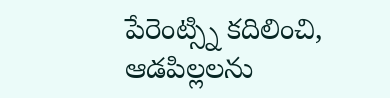పేరెంట్స్ని కదిలించి, ఆడపిల్లలను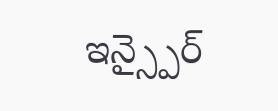ఇన్స్పైర్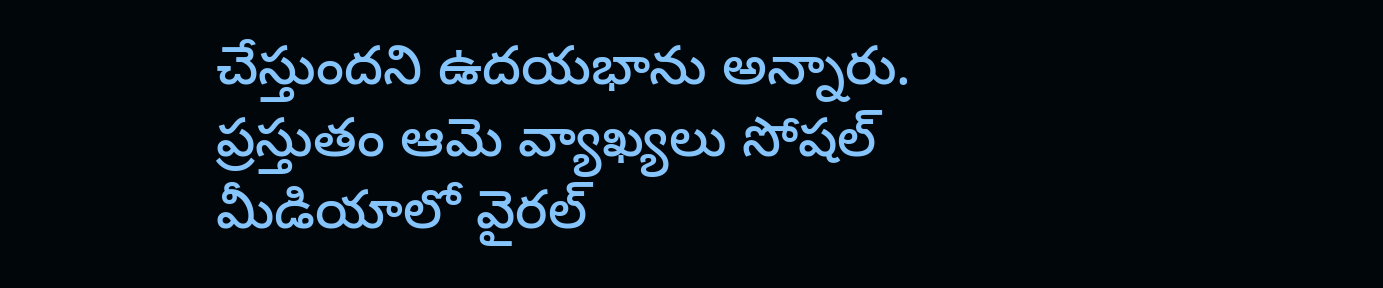చేస్తుందని ఉదయభాను అన్నారు. ప్రస్తుతం ఆమె వ్యాఖ్యలు సోషల్ మీడియాలో వైరల్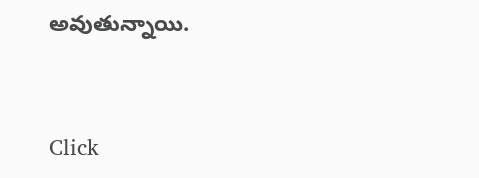అవుతున్నాయి.


Click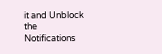it and Unblock the Notifications